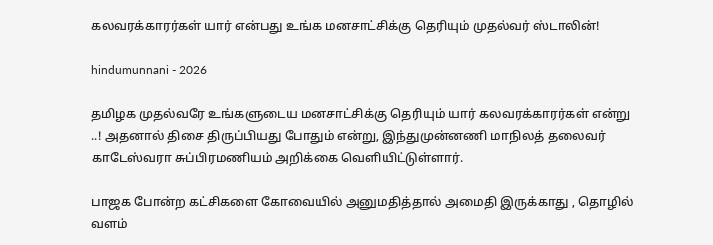கலவரக்காரர்கள் யார் என்பது உங்க மனசாட்சிக்கு தெரியும் முதல்வர் ஸ்டாலின்!

hindumunnani - 2026

தமிழக முதல்வரே உங்களுடைய மனசாட்சிக்கு தெரியும் யார் கலவரக்காரர்கள் என்று ..! அதனால் திசை திருப்பியது போதும் என்று, இந்துமுன்னணி மாநிலத் தலைவர் காடேஸ்வரா சுப்பிரமணியம் அறிக்கை வெளியிட்டுள்ளார்.

பாஜக போன்ற கட்சிகளை கோவையில் அனுமதித்தால் அமைதி இருக்காது , தொழில் வளம்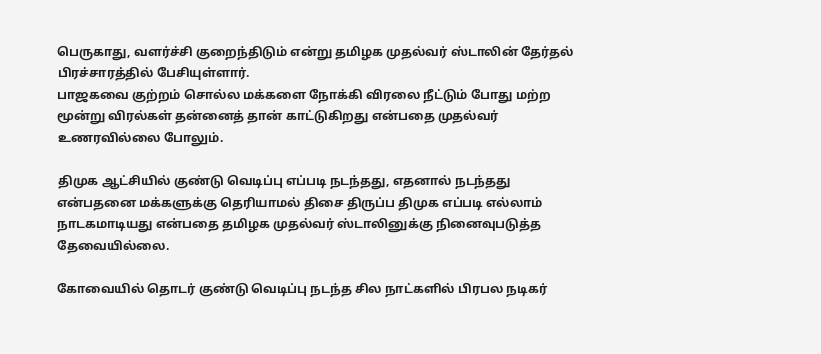பெருகாது, வளர்ச்சி குறைந்திடும் என்று தமிழக முதல்வர் ஸ்டாலின் தேர்தல் பிரச்சாரத்தில் பேசியுள்ளார்.
பாஜகவை குற்றம் சொல்ல மக்களை நோக்கி விரலை நீட்டும் போது மற்ற மூன்று விரல்கள் தன்னைத் தான் காட்டுகிறது என்பதை முதல்வர் உணரவில்லை போலும்.

திமுக ஆட்சியில் குண்டு வெடிப்பு எப்படி நடந்தது, எதனால் நடந்தது என்பதனை மக்களுக்கு தெரியாமல் திசை திருப்ப திமுக எப்படி எல்லாம் நாடகமாடியது என்பதை தமிழக முதல்வர் ஸ்டாலினுக்கு நினைவுபடுத்த தேவையில்லை.

கோவையில் தொடர் குண்டு வெடிப்பு நடந்த சில நாட்களில் பிரபல நடிகர்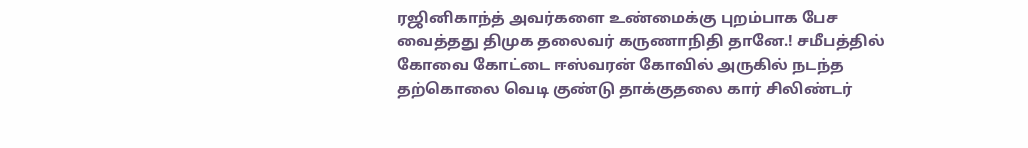ரஜினிகாந்த் அவர்களை உண்மைக்கு புறம்பாக பேச வைத்தது திமுக தலைவர் கருணாநிதி தானே.! சமீபத்தில் கோவை கோட்டை ஈஸ்வரன் கோவில் அருகில் நடந்த தற்கொலை வெடி குண்டு தாக்குதலை கார் சிலிண்டர்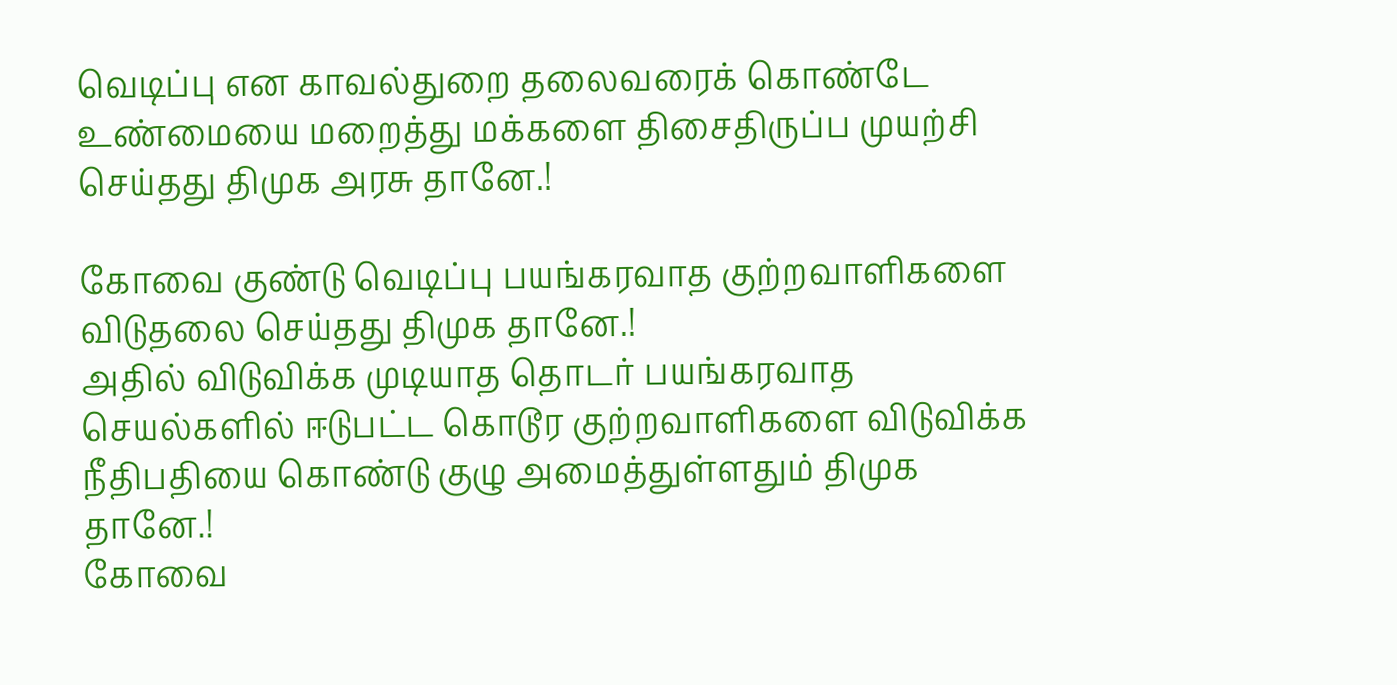வெடிப்பு என காவல்துறை தலைவரைக் கொண்டே உண்மையை மறைத்து மக்களை திசைதிருப்ப முயற்சி செய்தது திமுக அரசு தானே.!

கோவை குண்டு வெடிப்பு பயங்கரவாத குற்றவாளிகளை விடுதலை செய்தது திமுக தானே.!
அதில் விடுவிக்க முடியாத தொடர் பயங்கரவாத செயல்களில் ஈடுபட்ட கொடூர குற்றவாளிகளை விடுவிக்க நீதிபதியை கொண்டு குழு அமைத்துள்ளதும் திமுக தானே.!
கோவை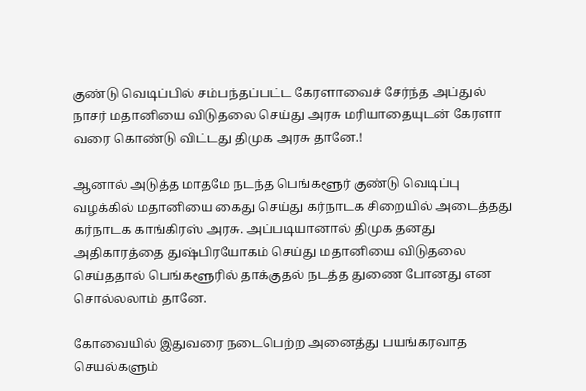குண்டு வெடிப்பில் சம்பந்தப்பட்ட கேரளாவைச் சேர்ந்த அப்துல் நாசர் மதானியை விடுதலை செய்து அரசு மரியாதையுடன் கேரளா வரை கொண்டு விட்டது திமுக அரசு தானே.!

ஆனால் அடுத்த மாதமே நடந்த பெங்களூர் குண்டு வெடிப்பு வழக்கில் மதானியை கைது செய்து கர்நாடக சிறையில் அடைத்தது கர்நாடக காங்கிரஸ் அரசு. அப்படியானால் திமுக தனது அதிகாரத்தை துஷ்பிரயோகம் செய்து மதானியை விடுதலை செய்ததால் பெங்களூரில் தாக்குதல் நடத்த துணை போனது என சொல்லலாம் தானே.

கோவையில் இதுவரை நடைபெற்ற அனைத்து பயங்கரவாத செயல்களும்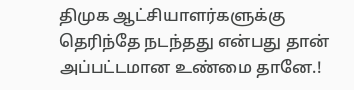திமுக ஆட்சியாளர்களுக்கு தெரிந்தே நடந்தது என்பது தான் அப்பட்டமான உண்மை தானே.!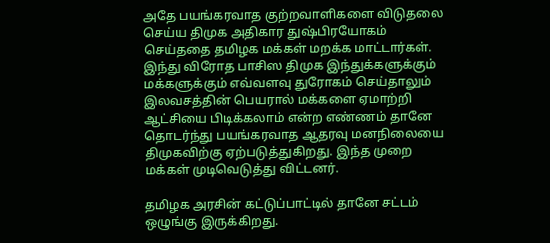அதே பயங்கரவாத குற்றவாளிகளை விடுதலை செய்ய திமுக அதிகார துஷ்பிரயோகம் செய்ததை தமிழக மக்கள் மறக்க மாட்டார்கள். இந்து விரோத பாசிஸ திமுக இந்துக்களுக்கும் மக்களுக்கும் எவ்வளவு துரோகம் செய்தாலும் இலவசத்தின் பெயரால் மக்களை ஏமாற்றி ஆட்சியை பிடிக்கலாம் என்ற எண்ணம் தானே தொடர்ந்து பயங்கரவாத ஆதரவு மனநிலையை திமுகவிற்கு ஏற்படுத்துகிறது. இந்த முறை மக்கள் முடிவெடுத்து விட்டனர்.

தமிழக அரசின் கட்டுப்பாட்டில் தானே சட்டம் ஒழுங்கு இருக்கிறது.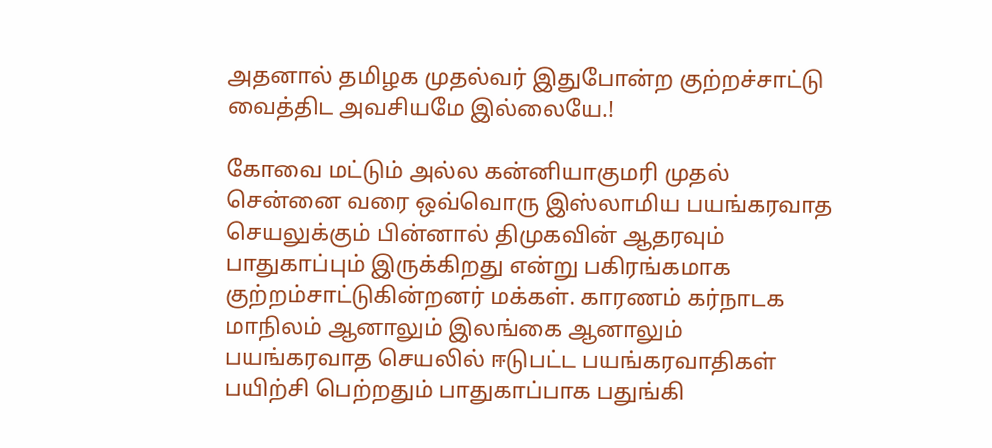அதனால் தமிழக முதல்வர் இதுபோன்ற குற்றச்சாட்டு வைத்திட அவசியமே இல்லையே.!

கோவை மட்டும் அல்ல கன்னியாகுமரி முதல் சென்னை வரை ஒவ்வொரு இஸ்லாமிய பயங்கரவாத செயலுக்கும் பின்னால் திமுகவின் ஆதரவும் பாதுகாப்பும் இருக்கிறது என்று பகிரங்கமாக குற்றம்சாட்டுகின்றனர் மக்கள். காரணம் கர்நாடக மாநிலம் ஆனாலும் இலங்கை ஆனாலும் பயங்கரவாத செயலில் ஈடுபட்ட பயங்கரவாதிகள் பயிற்சி பெற்றதும் பாதுகாப்பாக பதுங்கி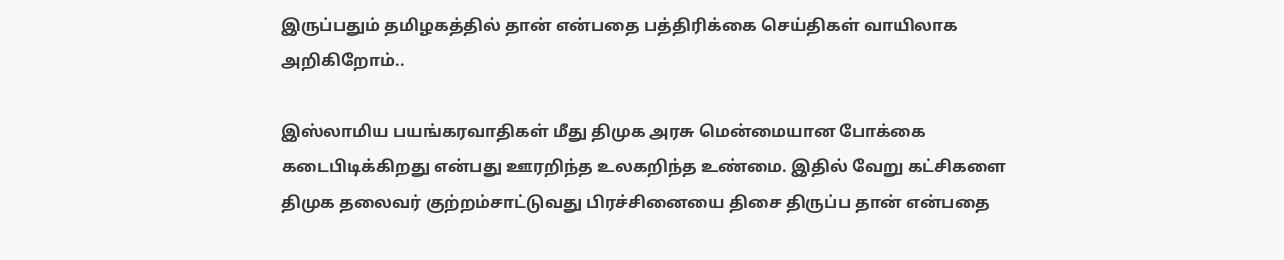இருப்பதும் தமிழகத்தில் தான் என்பதை பத்திரிக்கை செய்திகள் வாயிலாக அறிகிறோம்..

இஸ்லாமிய பயங்கரவாதிகள் மீது திமுக அரசு மென்மையான போக்கை கடைபிடிக்கிறது என்பது ஊரறிந்த உலகறிந்த உண்மை. இதில் வேறு கட்சிகளை திமுக தலைவர் குற்றம்சாட்டுவது பிரச்சினையை திசை திருப்ப தான் என்பதை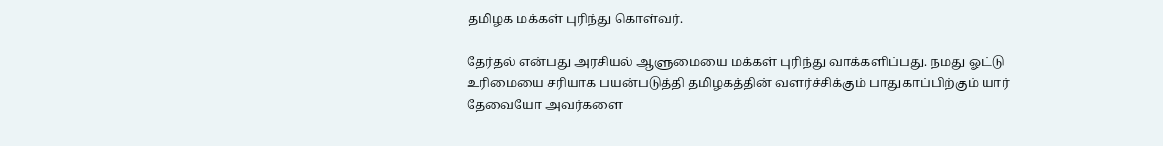தமிழக மக்கள் புரிந்து கொள்வர்.

தேர்தல் என்பது அரசியல் ஆளுமையை மக்கள் புரிந்து வாக்களிப்பது. நமது ஓட்டு உரிமையை சரியாக பயன்படுத்தி தமிழகத்தின் வளர்ச்சிக்கும் பாதுகாப்பிற்கும் யார் தேவையோ அவர்களை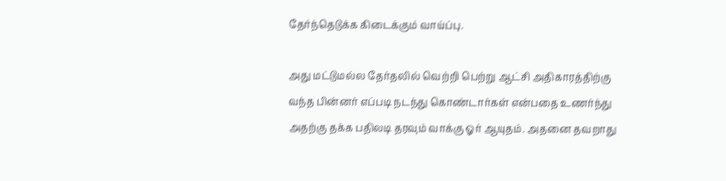தேர்ந்தெடுக்க கிடைக்கும் வாய்ப்பு.

அது மட்டுமல்ல தேர்தலில் வெற்றி பெற்று ஆட்சி அதிகாரத்திற்கு வந்த பின்னர் எப்படி நடந்து கொண்டார்கள் என்பதை உணர்ந்து அதற்கு தக்க பதிலடி தரவும் வாக்கு ஓர் ஆயுதம். அதனை தவறாது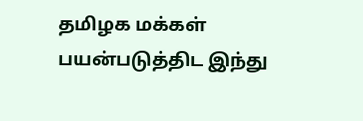தமிழக மக்கள் பயன்படுத்திட இந்து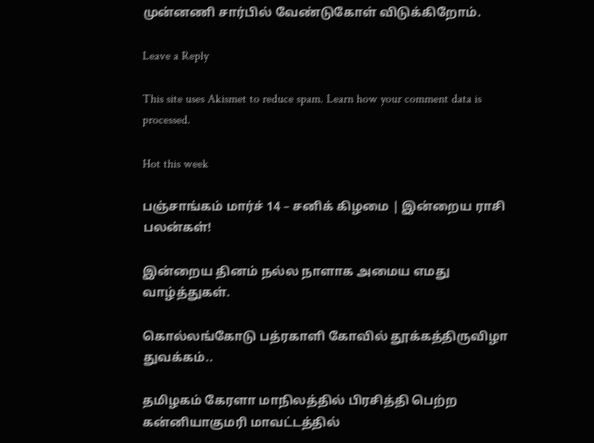முன்னணி சார்பில் வேண்டுகோள் விடுக்கிறோம்.

Leave a Reply

This site uses Akismet to reduce spam. Learn how your comment data is processed.

Hot this week

பஞ்சாங்கம் மார்ச் 14 – சனிக் கிழமை | இன்றைய ராசி பலன்கள்!

இன்றைய தினம் நல்ல நாளாக அமைய எமது வாழ்த்துகள்.

கொல்லங்கோடு பத்ரகாளி கோவில் தூக்கத்திருவிழா துவக்கம்..

தமிழகம் கேரளா மாநிலத்தில் பிரசித்தி பெற்ற கன்னியாகுமரி மாவட்டத்தில்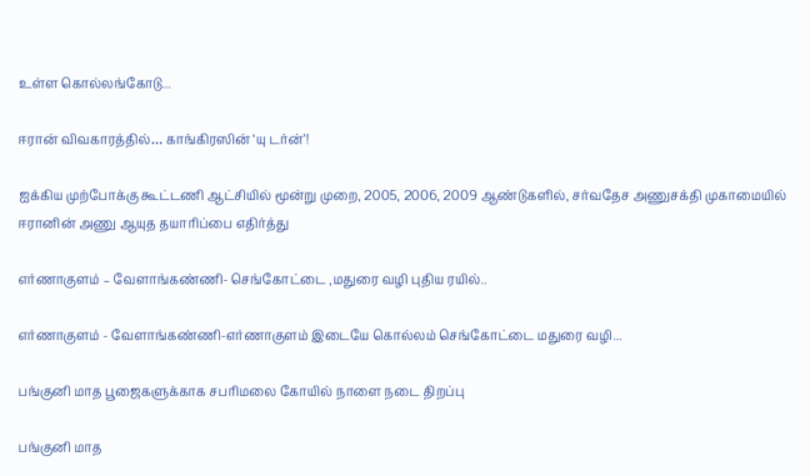உள்ள கொல்லங்கோடு...

ஈரான் விவகாரத்தில்… காங்கிரஸின் ‘யு டர்ன்’!

ஐக்கிய முற்போக்கு கூட்டணி ஆட்சியில் மூன்று முறை, 2005, 2006, 2009 ஆண்டுகளில், சர்வதேச அணுசக்தி முகாமையில் ஈரானின் அணு ஆயுத தயாரிப்பை எதிர்த்து

எர்ணாகுளம் – வேளாங்கண்ணி- செங்கோட்டை ,மதுரை வழி புதிய ரயில்..

எர்ணாகுளம் - வேளாங்கண்ணி-எர்ணாகுளம் இடையே கொல்லம் செங்கோட்டை மதுரை வழி...

பங்குனி மாத பூஜைகளுக்காக சபரிமலை கோயில் நாளை நடை திறப்பு

பங்குனி மாத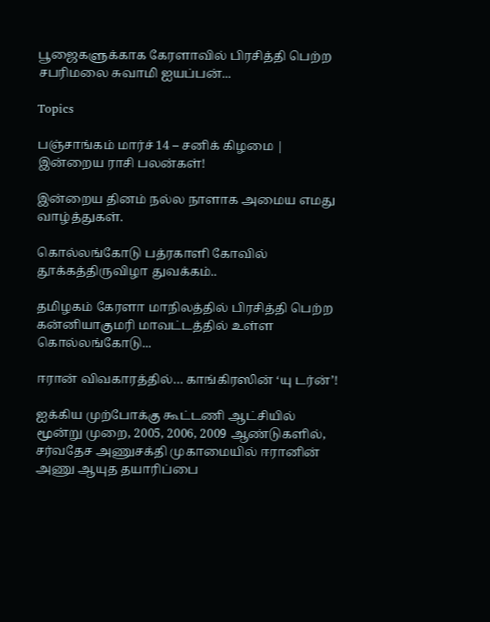பூஜைகளுக்காக கேரளாவில் பிரசித்தி பெற்ற சபரிமலை சுவாமி ஐயப்பன்...

Topics

பஞ்சாங்கம் மார்ச் 14 – சனிக் கிழமை | இன்றைய ராசி பலன்கள்!

இன்றைய தினம் நல்ல நாளாக அமைய எமது வாழ்த்துகள்.

கொல்லங்கோடு பத்ரகாளி கோவில் தூக்கத்திருவிழா துவக்கம்..

தமிழகம் கேரளா மாநிலத்தில் பிரசித்தி பெற்ற கன்னியாகுமரி மாவட்டத்தில் உள்ள கொல்லங்கோடு...

ஈரான் விவகாரத்தில்… காங்கிரஸின் ‘யு டர்ன்’!

ஐக்கிய முற்போக்கு கூட்டணி ஆட்சியில் மூன்று முறை, 2005, 2006, 2009 ஆண்டுகளில், சர்வதேச அணுசக்தி முகாமையில் ஈரானின் அணு ஆயுத தயாரிப்பை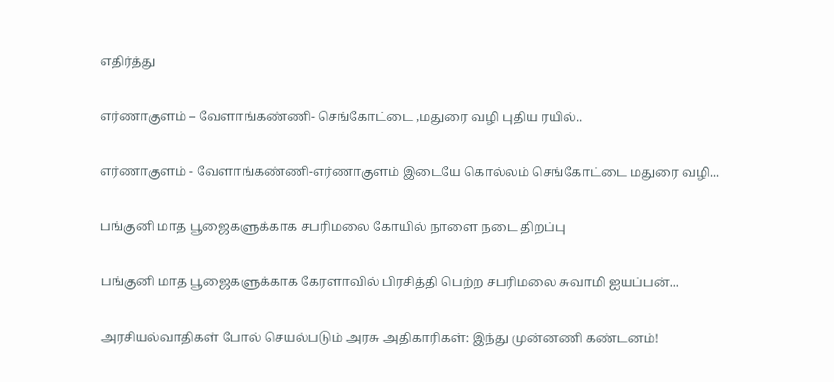எதிர்த்து

எர்ணாகுளம் – வேளாங்கண்ணி- செங்கோட்டை ,மதுரை வழி புதிய ரயில்..

எர்ணாகுளம் - வேளாங்கண்ணி-எர்ணாகுளம் இடையே கொல்லம் செங்கோட்டை மதுரை வழி...

பங்குனி மாத பூஜைகளுக்காக சபரிமலை கோயில் நாளை நடை திறப்பு

பங்குனி மாத பூஜைகளுக்காக கேரளாவில் பிரசித்தி பெற்ற சபரிமலை சுவாமி ஐயப்பன்...

அரசியல்வாதிகள் போல் செயல்படும் அரசு அதிகாரிகள்: இந்து முன்னணி கண்டனம்!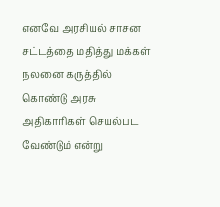எனவே அரசியல் சாசன சட்டத்தை மதித்து மக்கள் நலனை கருத்தில் கொண்டு அரசு அதிகாரிகள் செயல்பட வேண்டும் என்று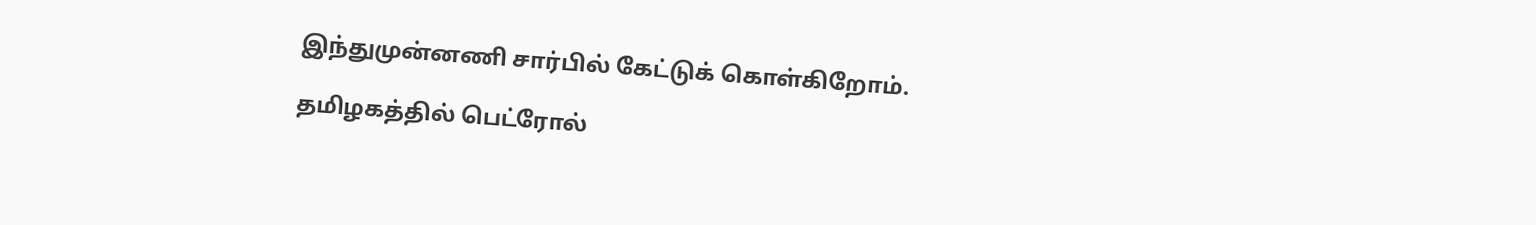இந்துமுன்னணி சார்பில் கேட்டுக் கொள்கிறோம்.

தமிழகத்தில் பெட்ரோல்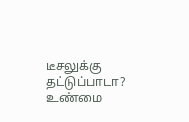டீசலுக்கு தட்டுப்பாடா? உண்மை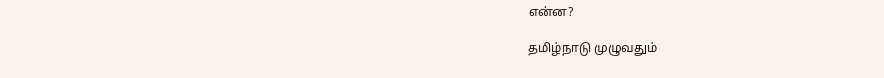என்ன?

தமிழ்நாடு முழுவதும்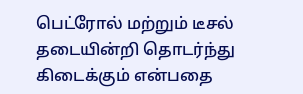பெட்ரோல் மற்றும் டீசல் தடையின்றி தொடர்ந்து கிடைக்கும் என்பதை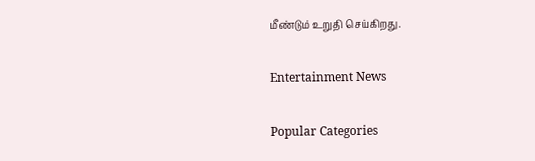மீண்டும் உறுதி செய்கிறது.

Entertainment News

Popular Categories